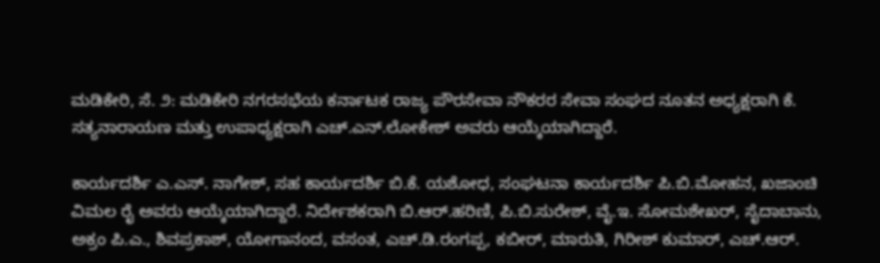ಮಡಿಕೇರಿ, ಸೆ. ೨: ಮಡಿಕೇರಿ ನಗರಸಭೆಯ ಕರ್ನಾಟಕ ರಾಜ್ಯ ಪೌರಸೇವಾ ನೌಕರರ ಸೇವಾ ಸಂಘದ ನೂತನ ಅಧ್ಯಕ್ಷರಾಗಿ ಕೆ. ಸತ್ಯನಾರಾಯಣ ಮತ್ತು ಉಪಾಧ್ಯಕ್ಷರಾಗಿ ಎಚ್.ಎನ್.ಲೋಕೇಶ್ ಅವರು ಆಯ್ಕೆಯಾಗಿದ್ದಾರೆ.

ಕಾರ್ಯದರ್ಶಿ ಎ.ಎಸ್. ನಾಗೇಶ್, ಸಹ ಕಾರ್ಯದರ್ಶಿ ಬಿ.ಕೆ. ಯಶೋಧ, ಸಂಘಟನಾ ಕಾರ್ಯದರ್ಶಿ ಪಿ.ಬಿ.ಮೋಹನ, ಖಜಾಂಚಿ ವಿಮಲ ರೈ ಅವರು ಆಯ್ಕೆಯಾಗಿದ್ದಾರೆ. ನಿರ್ದೇಶಕರಾಗಿ ಬಿ.ಆರ್.ಹರಿಣಿ, ಪಿ.ಬಿ.ಸುರೇಶ್, ವೈ.ಇ. ಸೋಮಶೇಖರ್, ಸೈದಾಬಾನು, ಅಕ್ರಂ ಪಿ.ಎ., ಶಿವಪ್ರಕಾಶ್, ಯೋಗಾನಂದ, ವಸಂತ, ಎಚ್.ಡಿ.ರಂಗಪ್ಪ, ಕಬೀರ್, ಮಾರುತಿ, ಗಿರೀಶ್ ಕುಮಾರ್, ಎಚ್.ಆರ್.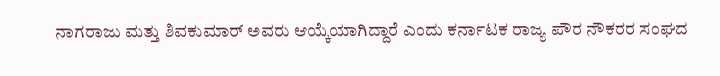ನಾಗರಾಜು ಮತ್ತು ಶಿವಕುಮಾರ್ ಅವರು ಆಯ್ಕೆಯಾಗಿದ್ದಾರೆ ಎಂದು ಕರ್ನಾಟಕ ರಾಜ್ಯ ಪೌರ ನೌಕರರ ಸಂಘದ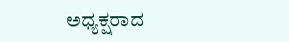ಅಧ್ಯಕ್ಷರಾದ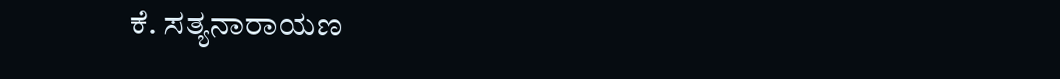ಕೆ. ಸತ್ಯನಾರಾಯಣ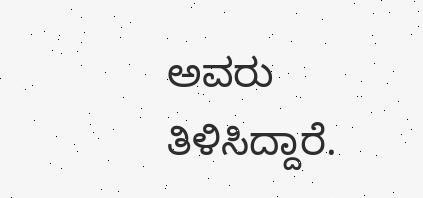ಅವರು ತಿಳಿಸಿದ್ದಾರೆ.